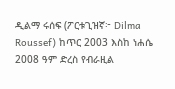ዲልማ ሩሰፍ (ፖርቱጊዝኛ፦ Dilma Roussef) ከጥር 2003 እስከ ነሐሴ 2008 ዓም ድረስ የብራዚል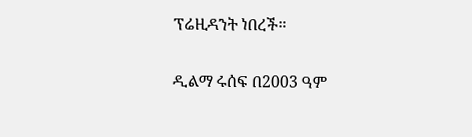ፕሬዚዳንት ነበረች።

ዲልማ ሩሰፍ በ2003 ዓም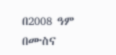በ2008 ዓም በሙስና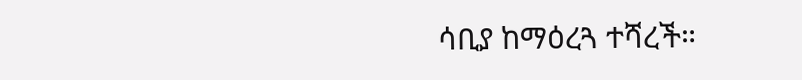ሳቢያ ከማዕረጓ ተሻረች።